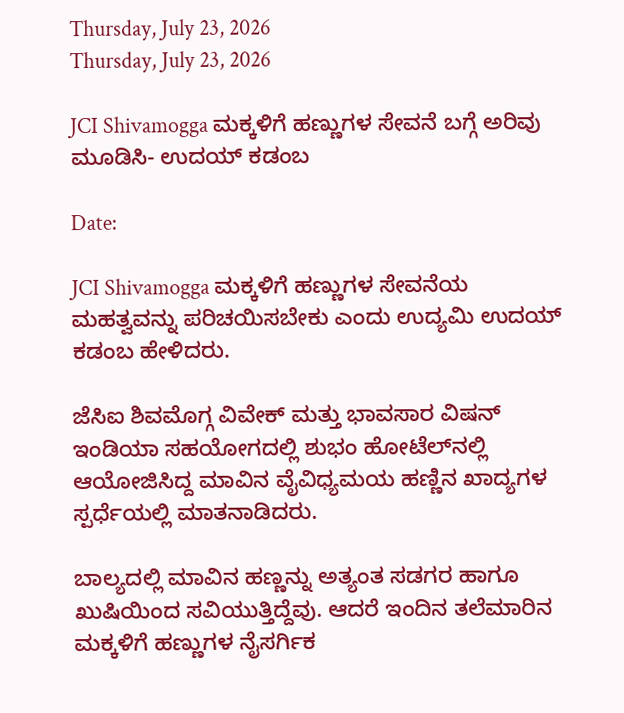Thursday, July 23, 2026
Thursday, July 23, 2026

JCI Shivamogga ಮಕ್ಕಳಿಗೆ ಹಣ್ಣುಗಳ ಸೇವನೆ ಬಗ್ಗೆ ಅರಿವು ಮೂಡಿಸಿ- ಉದಯ್ ಕಡಂಬ

Date:

JCI Shivamogga ಮಕ್ಕಳಿಗೆ ಹಣ್ಣುಗಳ ಸೇವನೆಯ ಮಹತ್ವವನ್ನು ಪರಿಚಯಿಸಬೇಕು ಎಂದು ಉದ್ಯಮಿ ಉದಯ್ ಕಡಂಬ ಹೇಳಿದರು.

ಜೆಸಿಐ ಶಿವಮೊಗ್ಗ ವಿವೇಕ್ ಮತ್ತು ಭಾವಸಾರ ವಿಷನ್ ಇಂಡಿಯಾ ಸಹಯೋಗದಲ್ಲಿ ಶುಭಂ ಹೋಟೆಲ್‌ನಲ್ಲಿ ಆಯೋಜಿಸಿದ್ದ ಮಾವಿನ ವೈವಿಧ್ಯಮಯ ಹಣ್ಣಿನ ಖಾದ್ಯಗಳ ಸ್ಪರ್ಧೆಯಲ್ಲಿ ಮಾತನಾಡಿದರು.

ಬಾಲ್ಯದಲ್ಲಿ ಮಾವಿನ ಹಣ್ಣನ್ನು ಅತ್ಯಂತ ಸಡಗರ ಹಾಗೂ ಖುಷಿಯಿಂದ ಸವಿಯುತ್ತಿದ್ದೆವು. ಆದರೆ ಇಂದಿನ ತಲೆಮಾರಿನ ಮಕ್ಕಳಿಗೆ ಹಣ್ಣುಗಳ ನೈಸರ್ಗಿಕ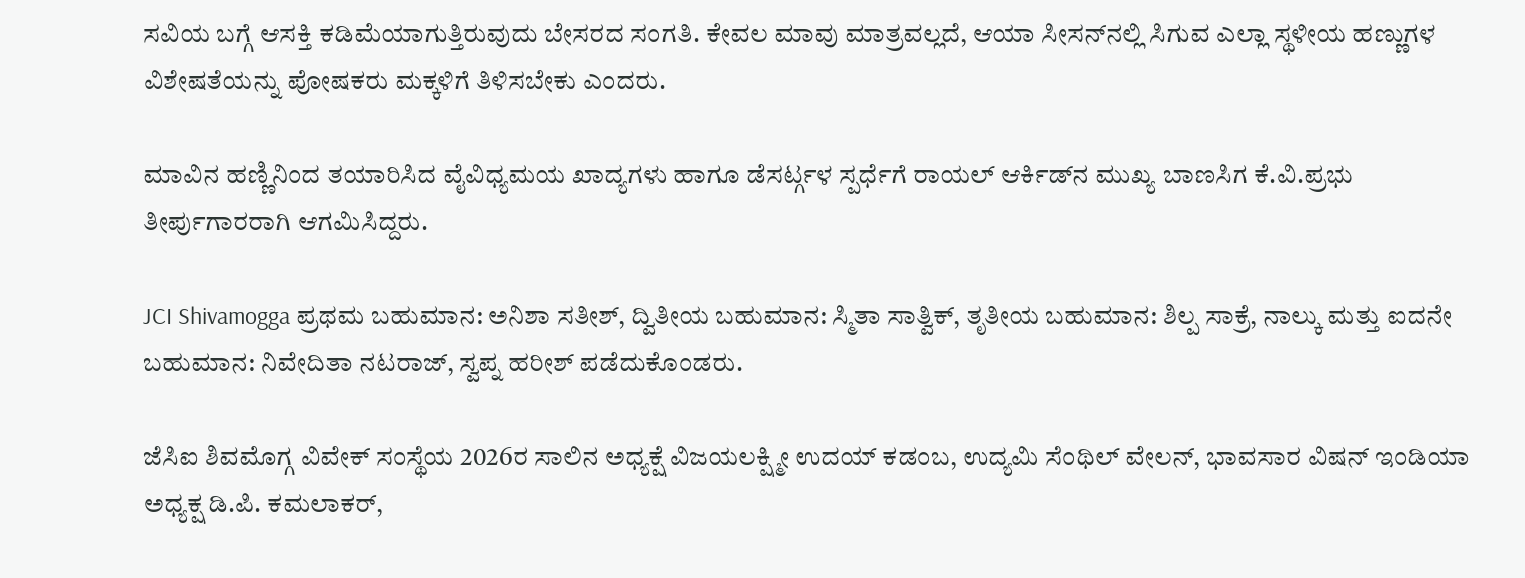ಸವಿಯ ಬಗ್ಗೆ ಆಸಕ್ತಿ ಕಡಿಮೆಯಾಗುತ್ತಿರುವುದು ಬೇಸರದ ಸಂಗತಿ. ಕೇವಲ ಮಾವು ಮಾತ್ರವಲ್ಲದೆ, ಆಯಾ ಸೀಸನ್‌ನಲ್ಲಿ ಸಿಗುವ ಎಲ್ಲಾ ಸ್ಥಳೀಯ ಹಣ್ಣುಗಳ ವಿಶೇಷತೆಯನ್ನು ಪೋಷಕರು ಮಕ್ಕಳಿಗೆ ತಿಳಿಸಬೇಕು ಎಂದರು.

ಮಾವಿನ ಹಣ್ಣಿನಿಂದ ತಯಾರಿಸಿದ ವೈವಿಧ್ಯಮಯ ಖಾದ್ಯಗಳು ಹಾಗೂ ಡೆಸರ್ಟ್ಗಳ ಸ್ಪರ್ಧೆಗೆ ರಾಯಲ್ ಆರ್ಕಿಡ್‌ನ ಮುಖ್ಯ ಬಾಣಸಿಗ ಕೆ.ವಿ.ಪ್ರಭು ತೀರ್ಪುಗಾರರಾಗಿ ಆಗಮಿಸಿದ್ದರು.

JCI Shivamogga ಪ್ರಥಮ ಬಹುಮಾನ: ಅನಿಶಾ ಸತೀಶ್, ದ್ವಿತೀಯ ಬಹುಮಾನ: ಸ್ಮಿತಾ ಸಾತ್ವಿಕ್, ತೃತೀಯ ಬಹುಮಾನ: ಶಿಲ್ಪ ಸಾಕ್ರೆ, ನಾಲ್ಕು ಮತ್ತು ಐದನೇ ಬಹುಮಾನ: ನಿವೇದಿತಾ ನಟರಾಜ್, ಸ್ವಪ್ನ ಹರೀಶ್ ಪಡೆದುಕೊಂಡರು.

ಜೆಸಿಐ ಶಿವಮೊಗ್ಗ ವಿವೇಕ್ ಸಂಸ್ಥೆಯ 2026ರ ಸಾಲಿನ ಅಧ್ಯಕ್ಷೆ ವಿಜಯಲಕ್ಷ್ಮೀ ಉದಯ್ ಕಡಂಬ, ಉದ್ಯಮಿ ಸೆಂಥಿಲ್ ವೇಲನ್, ಭಾವಸಾರ ವಿಷನ್ ಇಂಡಿಯಾ ಅಧ್ಯಕ್ಷ ಡಿ.ಪಿ. ಕಮಲಾಕರ್,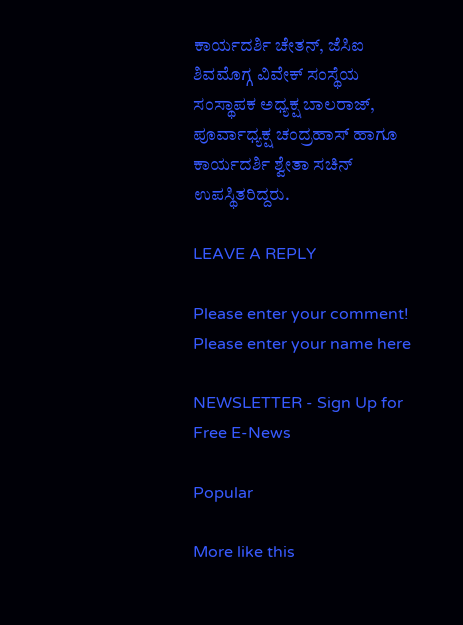ಕಾರ್ಯದರ್ಶಿ ಚೇತನ್, ಜೆಸಿಐ ಶಿವಮೊಗ್ಗ ವಿವೇಕ್ ಸಂಸ್ಥೆಯ ಸಂಸ್ಥಾಪಕ ಅಧ್ಯಕ್ಷ ಬಾಲರಾಜ್, ಪೂರ್ವಾಧ್ಯಕ್ಷ ಚಂದ್ರಹಾಸ್ ಹಾಗೂ ಕಾರ್ಯದರ್ಶಿ ಶ್ವೇತಾ ಸಚಿನ್ ಉಪಸ್ಥಿತರಿದ್ದರು.

LEAVE A REPLY

Please enter your comment!
Please enter your name here

NEWSLETTER - Sign Up for Free E-News

Popular

More like this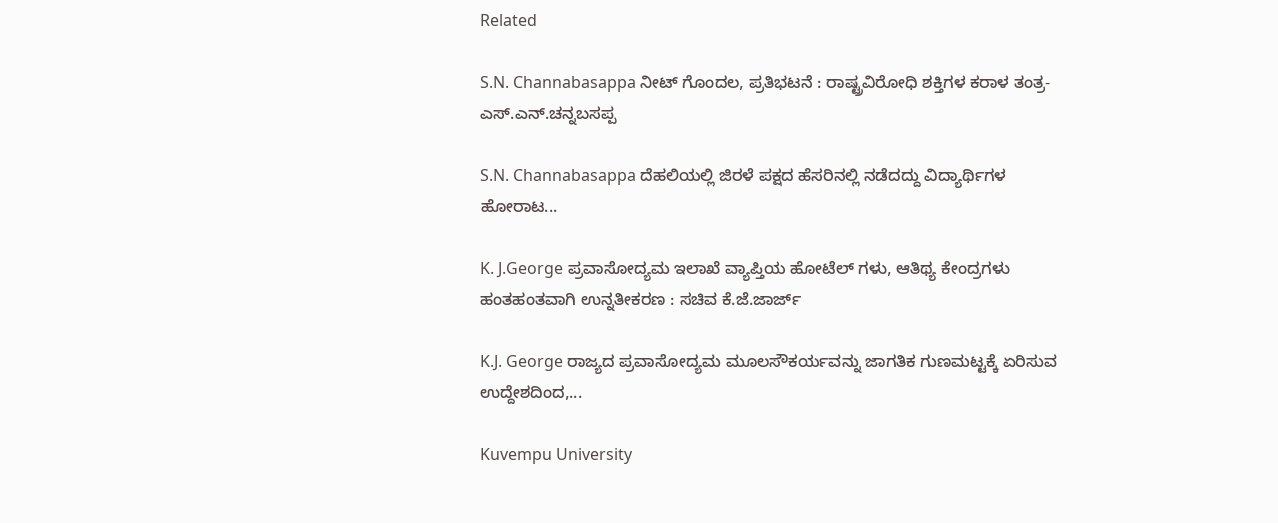Related

S.N. Channabasappa ನೀಟ್ ಗೊಂದಲ, ಪ್ರತಿಭಟನೆ : ರಾಷ್ಟ್ರವಿರೋಧಿ ಶಕ್ತಿಗಳ ಕರಾಳ ತಂತ್ರ- ಎಸ್.ಎನ್.ಚನ್ನಬಸಪ್ಪ

S.N. Channabasappa ದೆಹಲಿಯಲ್ಲಿ ಜಿರಳೆ ಪಕ್ಷದ ಹೆಸರಿನಲ್ಲಿ ನಡೆದದ್ದು ವಿದ್ಯಾರ್ಥಿಗಳ ಹೋರಾಟ...

K. J.George ಪ್ರವಾಸೋದ್ಯಮ ಇಲಾಖೆ ವ್ಯಾಪ್ತಿಯ ಹೋಟೆಲ್ ಗಳು, ಆತಿಥ್ಯ ಕೇಂದ್ರಗಳು ಹಂತಹಂತವಾಗಿ ಉನ್ನತೀಕರಣ : ಸಚಿವ ಕೆ.ಜೆ.ಜಾರ್ಜ್

K.J. George ರಾಜ್ಯದ ಪ್ರವಾಸೋದ್ಯಮ ಮೂಲಸೌಕರ್ಯವನ್ನು ಜಾಗತಿಕ ಗುಣಮಟ್ಟಕ್ಕೆ ಏರಿಸುವ ಉದ್ದೇಶದಿಂದ,...

Kuvempu University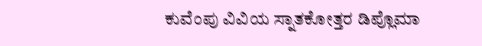ಕುವೆಂಪು ವಿವಿಯ ಸ್ನಾತಕೋತ್ತರ ಡಿಪ್ಲೊಮಾ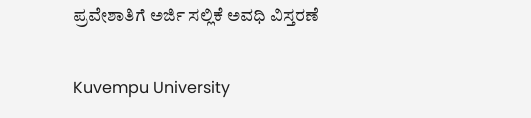ಪ್ರವೇಶಾತಿಗೆ ಅರ್ಜಿ ಸಲ್ಲಿಕೆ ಅವಧಿ ವಿಸ್ತರಣೆ

Kuvempu University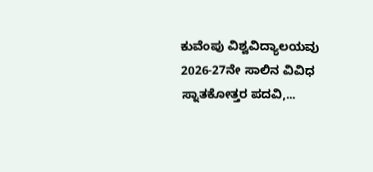ಕುವೆಂಪು ವಿಶ್ವವಿದ್ಯಾಲಯವು 2026-27ನೇ ಸಾಲಿನ ವಿವಿಧ ಸ್ನಾತಕೋತ್ತರ ಪದವಿ,...